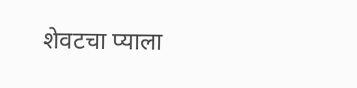शेवटचा प्याला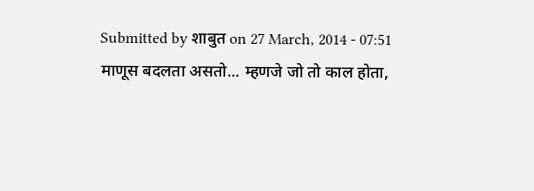Submitted by शाबुत on 27 March, 2014 - 07:51
माणूस बदलता असतो... म्हणजे जो तो काल होता,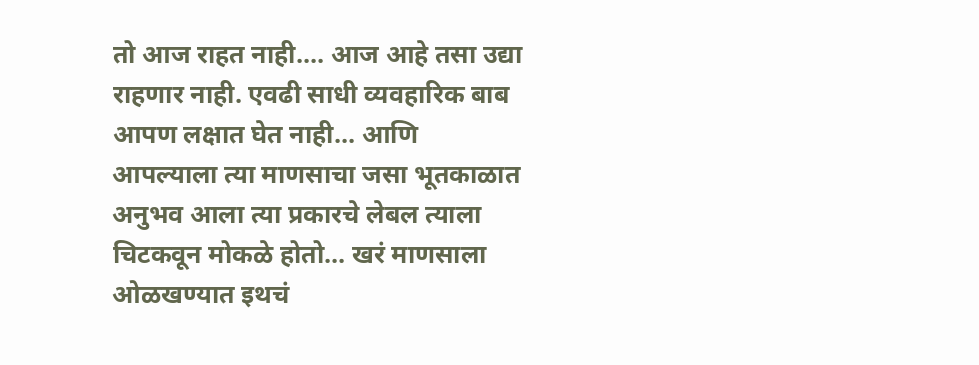तो आज राहत नाही.... आज आहे तसा उद्या राहणार नाही. एवढी साधी व्यवहारिक बाब आपण लक्षात घेत नाही... आणि आपल्याला त्या माणसाचा जसा भूतकाळात अनुभव आला त्या प्रकारचे लेबल त्याला चिटकवून मोकळे होतो... खरं माणसाला ओळखण्यात इथचं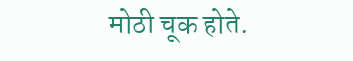मोठी चूक होते.